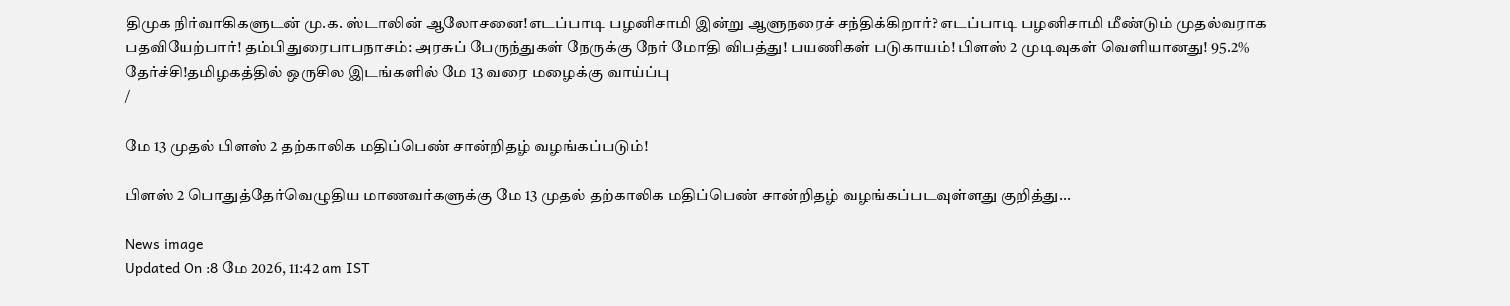திமுக நிர்வாகிகளுடன் மு.க. ஸ்டாலின் ஆலோசனை!எடப்பாடி பழனிசாமி இன்று ஆளுநரைச் சந்திக்கிறார்? எடப்பாடி பழனிசாமி மீண்டும் முதல்வராக பதவியேற்பார்! தம்பிதுரைபாபநாசம்: அரசுப் பேருந்துகள் நேருக்கு நேர் மோதி விபத்து! பயணிகள் படுகாயம்! பிளஸ் 2 முடிவுகள் வெளியானது! 95.2% தேர்ச்சி!தமிழகத்தில் ஒருசில இடங்களில் மே 13 வரை மழைக்கு வாய்ப்பு
/

மே 13 முதல் பிளஸ் 2 தற்காலிக மதிப்பெண் சான்றிதழ் வழங்கப்படும்!

பிளஸ் 2 பொதுத்தேர்வெழுதிய மாணவர்களுக்கு மே 13 முதல் தற்காலிக மதிப்பெண் சான்றிதழ் வழங்கப்படவுள்ளது குறித்து...

News image
Updated On :8 மே 2026, 11:42 am IST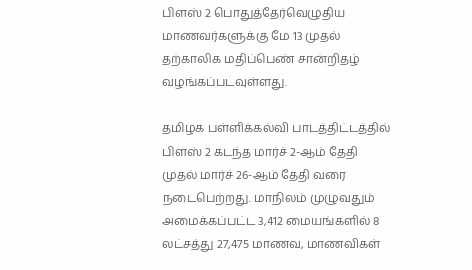பிளஸ் 2 பொதுத்தேர்வெழுதிய மாணவர்களுக்கு மே 13 முதல் தற்காலிக மதிப்பெண் சான்றிதழ் வழங்கப்படவுள்ளது.

தமிழக பள்ளிக்கல்வி பாடத்திட்டத்தில் பிளஸ் 2 கடந்த மார்ச் 2-ஆம் தேதி முதல் மார்ச் 26-ஆம் தேதி வரை நடைபெற்றது. மாநிலம் முழுவதும் அமைக்கப்பட்ட 3,412 மையங்களில் 8 லட்சத்து 27,475 மாணவ, மாணவிகள்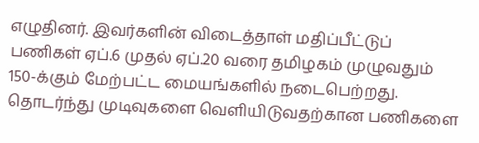எழுதினர். இவர்களின் விடைத்தாள் மதிப்பீட்டுப் பணிகள் ஏப்.6 முதல் ஏப்.20 வரை தமிழகம் முழுவதும் 150-க்கும் மேற்பட்ட மையங்களில் நடைபெற்றது. தொடர்ந்து முடிவுகளை வெளியிடுவதற்கான பணிகளை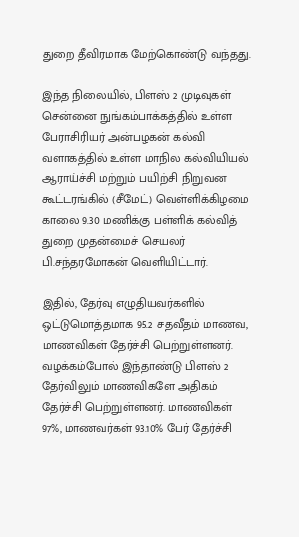துறை தீவிரமாக மேற்கொண்டு வந்தது.

இந்த நிலையில், பிளஸ் 2 முடிவுகள் சென்னை நுங்கம்பாக்கத்தில் உள்ள பேராசிரியர் அன்பழகன் கல்வி வளாகத்தில் உள்ள மாநில கல்வியியல் ஆராய்ச்சி மற்றும் பயிற்சி நிறுவன கூட்டரங்கில் (சீமேட்) வெள்ளிக்கிழமை காலை 9.30 மணிக்கு பள்ளிக் கல்வித் துறை முதன்மைச் செயலர் பி.சந்தரமோகன் வெளியிட்டார்.

இதில், தேர்வு எழுதியவர்களில் ஒட்டுமொத்தமாக 95.2 சதவீதம் மாணவ, மாணவிகள் தேர்ச்சி பெற்றுள்ளனர். வழக்கம்போல் இந்தாண்டு பிளஸ் 2 தேர்விலும் மாணவிகளே அதிகம் தேர்ச்சி பெற்றுள்ளனர். மாணவிகள் 97%, மாணவர்கள் 93.10% பேர் தேர்ச்சி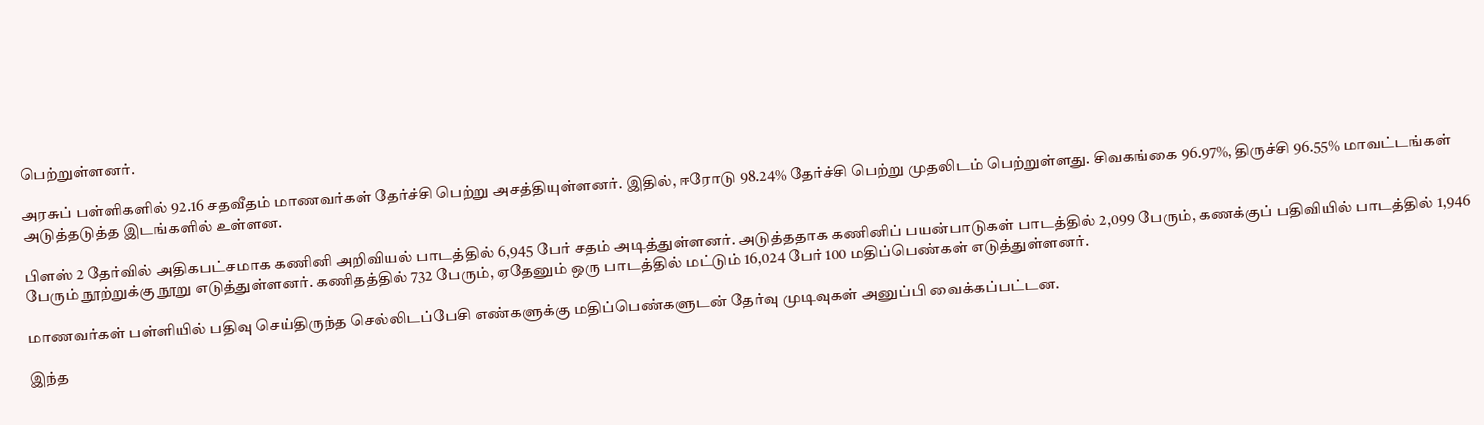பெற்றுள்ளனர்.

அரசுப் பள்ளிகளில் 92.16 சதவீதம் மாணவர்கள் தேர்ச்சி பெற்று அசத்தியுள்ளனர். இதில், ஈரோடு 98.24% தேர்ச்சி பெற்று முதலிடம் பெற்றுள்ளது. சிவகங்கை 96.97%, திருச்சி 96.55% மாவட்டங்கள் அடுத்தடுத்த இடங்களில் உள்ளன.

பிளஸ் 2 தேர்வில் அதிகபட்சமாக கணினி அறிவியல் பாடத்தில் 6,945 பேர் சதம் அடித்துள்ளனர். அடுத்ததாக கணினிப் பயன்பாடுகள் பாடத்தில் 2,099 பேரும், கணக்குப் பதிவியில் பாடத்தில் 1,946 பேரும் நூற்றுக்கு நூறு எடுத்துள்ளனர். கணிதத்தில் 732 பேரும், ஏதேனும் ஒரு பாடத்தில் மட்டும் 16,024 பேர் 100 மதிப்பெண்கள் எடுத்துள்ளனர்.

மாணவர்கள் பள்ளியில் பதிவு செய்திருந்த செல்லிடப்பேசி எண்களுக்கு மதிப்பெண்களுடன் தேர்வு முடிவுகள் அனுப்பி வைக்கப்பட்டன.

இந்த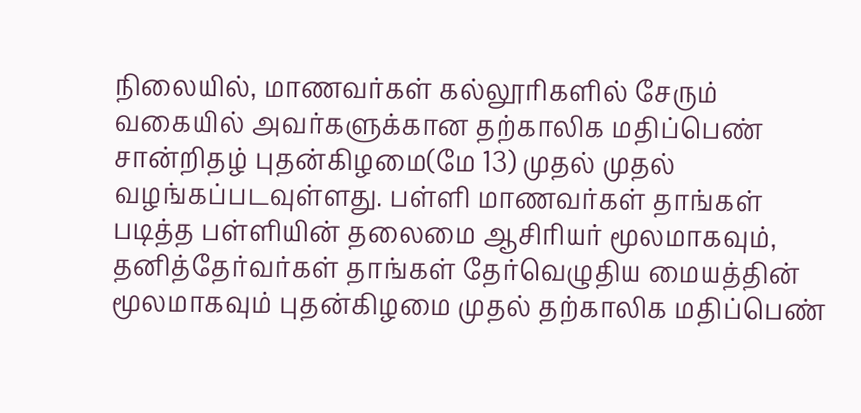நிலையில், மாணவர்கள் கல்லூரிகளில் சேரும் வகையில் அவர்களுக்கான தற்காலிக மதிப்பெண் சான்றிதழ் புதன்கிழமை(மே 13) முதல் முதல் வழங்கப்படவுள்ளது. பள்ளி மாணவர்கள் தாங்கள் படித்த பள்ளியின் தலைமை ஆசிரியர் மூலமாகவும், தனித்தேர்வர்கள் தாங்கள் தேர்வெழுதிய மையத்தின் மூலமாகவும் புதன்கிழமை முதல் தற்காலிக மதிப்பெண்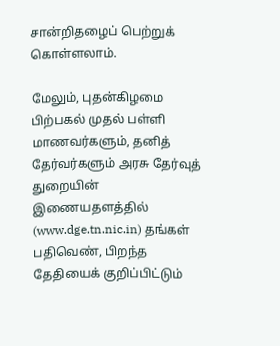சான்றிதழைப் பெற்றுக் கொள்ளலாம்.

மேலும், புதன்கிழமை பிற்பகல் முதல் பள்ளி மாணவர்களும், தனித் தேர்வர்களும் அரசு தேர்வுத் துறையின் இணையதளத்தில் (www.dge.tn.nic.in) தங்கள் பதிவெண், பிறந்த தேதியைக் குறிப்பிட்டும்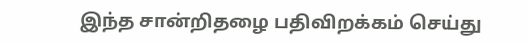இந்த சான்றிதழை பதிவிறக்கம் செய்து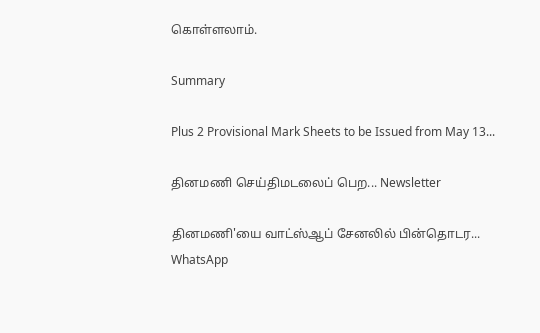கொள்ளலாம்.

Summary

Plus 2 Provisional Mark Sheets to be Issued from May 13...

தினமணி செய்திமடலைப் பெற... Newsletter

தினமணி'யை வாட்ஸ்ஆப் சேனலில் பின்தொடர... WhatsApp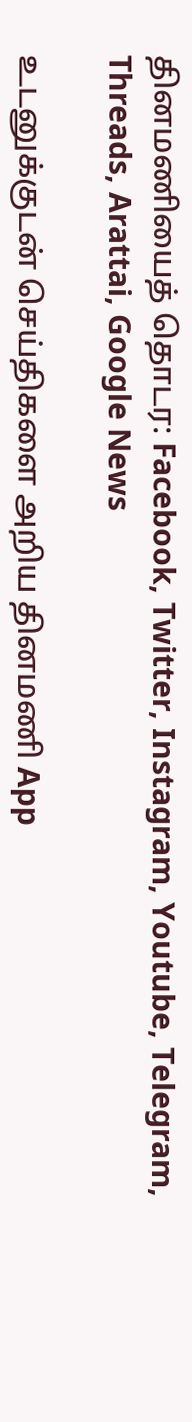தினமணியைத் தொடர: Facebook, Twitter, Instagram, Youtube, Telegram, Threads, Arattai, Google News

உடனுக்குடன் செய்திகளை அறிய தினமணி App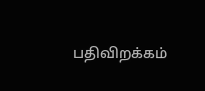பதிவிறக்கம்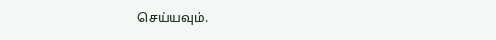செய்யவும்.